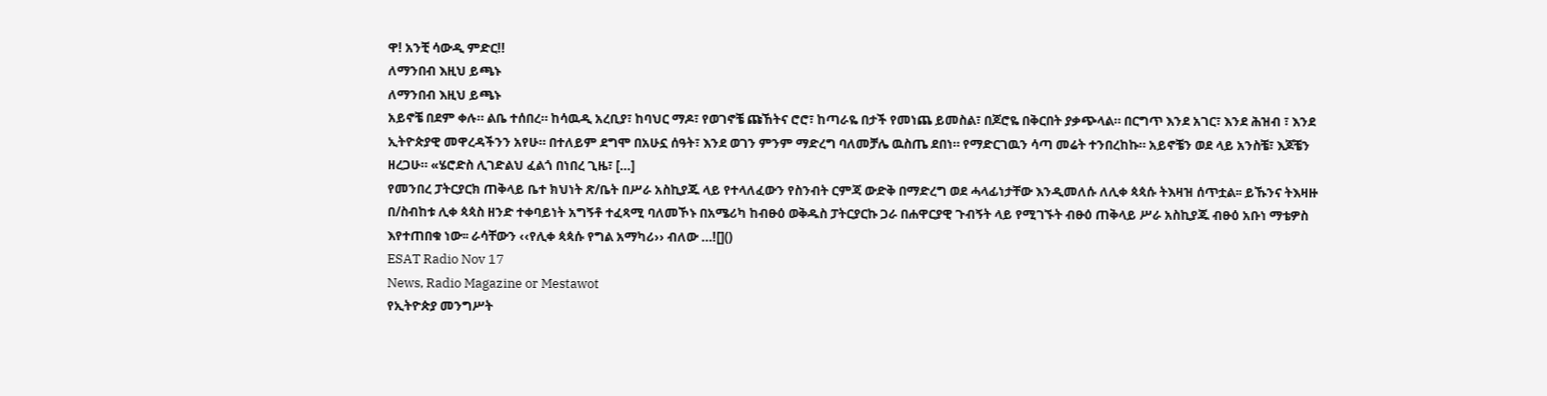ዋ! አንቺ ሳውዲ ምድር!!
ለማንበብ እዚህ ይጫኑ
ለማንበብ እዚህ ይጫኑ
አይኖቼ በደም ቀሉ። ልቤ ተሰበረ። ከሳዉዲ አረቢያ፣ ከባህር ማዶ፣ የወገኖቼ ጩኸትና ሮሮ፣ ከጣራዬ በታች የመነጨ ይመስል፣ በጆሮዬ በቅርበት ያቃጭላል። በርግጥ እንደ አገር፣ እንደ ሕዝብ ፣ እንደ ኢትዮጵያዊ መዋረዳችንን አየሁ። በተለይም ደግሞ በአሁኗ ሰዓት፣ እንደ ወገን ምንም ማድረግ ባለመቻሌ ዉስጤ ደበነ። የማድርገዉን ሳጣ መሬት ተንበረከኩ። አይኖቼን ወደ ላይ አንስቼ፣ እጆቼን ዘረጋሁ። «ሄሮድስ ሊገድልህ ፈልጎ በነበረ ጊዜ፣ […]
የመንበረ ፓትርያርክ ጠቅላይ ቤተ ክህነት ጽ/ቤት በሥራ አስኪያጁ ላይ የተላለፈውን የስንብት ርምጃ ውድቅ በማድረግ ወደ ሓላፊነታቸው እንዲመለሱ ለሊቀ ጳጳሱ ትእዛዝ ሰጥቷል፡፡ ይኹንና ትእዛዙ በ/ስብከቱ ሊቀ ጳጳስ ዘንድ ተቀባይነት አግኝቶ ተፈጻሚ ባለመኾኑ በአሜሪካ ከብፁዕ ወቅዱስ ፓትርያርኩ ጋራ በሐዋርያዊ ጉብኝት ላይ የሚገኙት ብፁዕ ጠቅላይ ሥራ አስኪያጁ ብፁዕ አቡነ ማቴዎስ እየተጠበቁ ነው፡፡ ራሳቸውን ‹‹የሊቀ ጳጳሱ የግል አማካሪ›› ብለው …![]()
ESAT Radio Nov 17
News, Radio Magazine or Mestawot
የኢትዮጵያ መንግሥት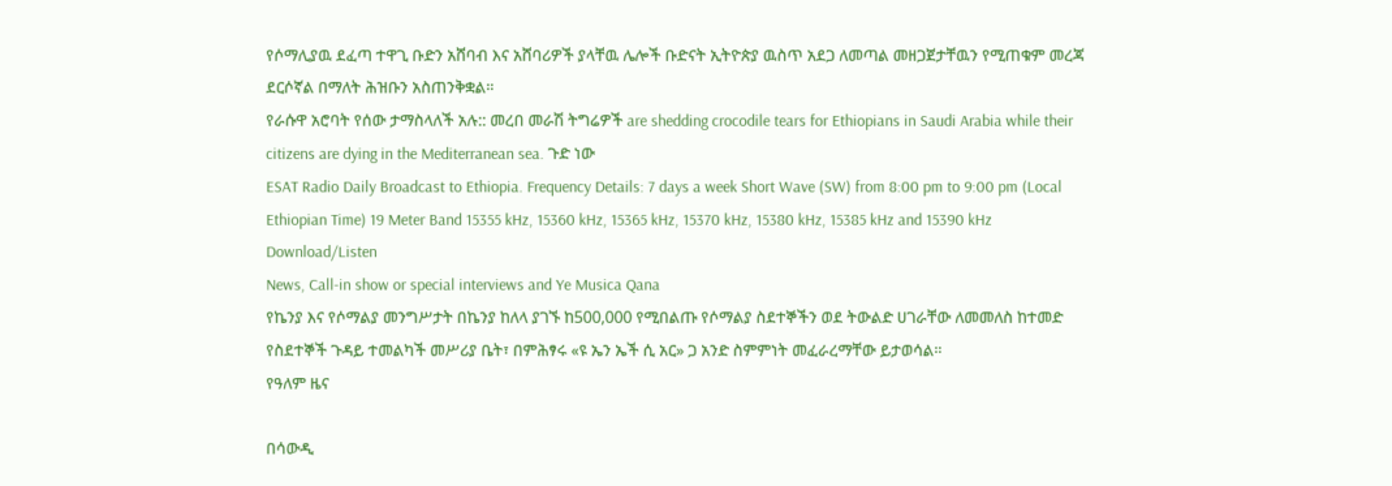የሶማሊያዉ ደፈጣ ተዋጊ ቡድን አሸባብ እና አሸባሪዎች ያላቸዉ ሌሎች ቡድናት ኢትዮጵያ ዉስጥ አደጋ ለመጣል መዘጋጀታቸዉን የሚጠቁም መረጃ ደርሶኛል በማለት ሕዝቡን አስጠንቅቋል።
የራሱዋ አሮባት የሰው ታማስላለች አሉ:: መረበ መራሽ ትግሬዎች are shedding crocodile tears for Ethiopians in Saudi Arabia while their citizens are dying in the Mediterranean sea. ጉድ ነው
ESAT Radio Daily Broadcast to Ethiopia. Frequency Details: 7 days a week Short Wave (SW) from 8:00 pm to 9:00 pm (Local Ethiopian Time) 19 Meter Band 15355 kHz, 15360 kHz, 15365 kHz, 15370 kHz, 15380 kHz, 15385 kHz and 15390 kHz Download/Listen
News, Call-in show or special interviews and Ye Musica Qana
የኬንያ እና የሶማልያ መንግሥታት በኬንያ ከለላ ያገኙ ከ500,000 የሚበልጡ የሶማልያ ስደተኞችን ወደ ትውልድ ሀገራቸው ለመመለስ ከተመድ የስደተኞች ጉዳይ ተመልካች መሥሪያ ቤት፣ በምሕፃሩ «ዩ ኤን ኤች ሲ አር» ጋ አንድ ስምምነት መፈራረማቸው ይታወሳል።
የዓለም ዜና

በሳውዲ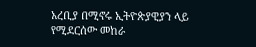አረቢያ በሚኖሩ ኢትዮጵያዊያን ላይ የሚደርሰው መከራ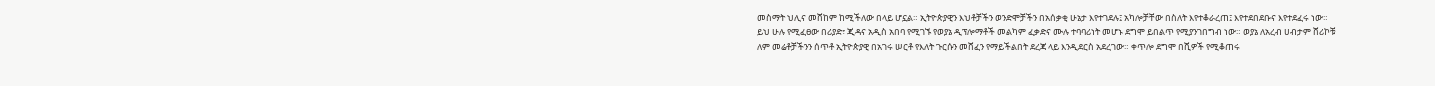መስማት ህሊና መሸከም ከሚችለው በላይ ሆኗል። ኢትዮጵያዊን እህቶቻችን ወንድሞቻችን በአሰቃቂ ሁኔታ እየተገደሉ፤ አካሎቻቸው በስለት እየተቆራረጠ፤ እየተደበደቡና እየተደፈሩ ነው።
ይህ ሁሉ የሚፈፀው በሪያድ፣ ጂዳና አዲስ አበባ የሚገኙ የወያኔ ዲፕሎማቶች መልካም ፈቃድና ሙሉ ተባባሪነት መሆኑ ደግሞ ይበልጥ የሚያንገበግብ ነው። ወያኔ ለአረብ ሀብታም ሸሪኮቹ ለም መሬቶቻችንን ሰጥቶ ኢትዮጵያዊ በአገሩ ሠርቶ የእለት ጉርሱን መሸፈን የማይችልበት ደረጃ ላይ እንዲደርስ አደረገው። ቀጥሎ ደግሞ በሺዎች የሚቆጠሩ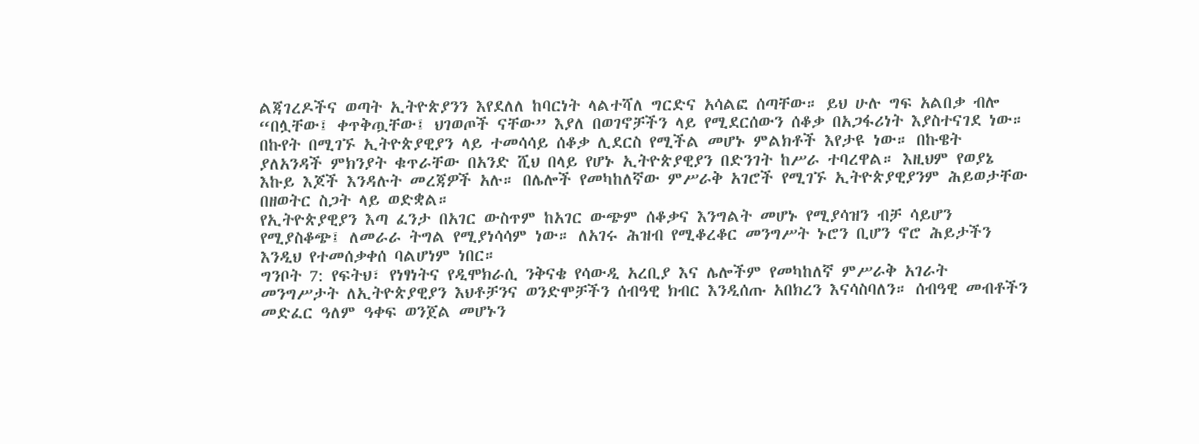ልጃገረዶችና ወጣት ኢትዮጵያንን እየደለለ ከባርነት ላልተሻለ ግርድና አሳልፎ ሰጣቸው። ይህ ሁሉ ግፍ አልበቃ ብሎ “በሏቸው፤ ቀጥቅጧቸው፤ ህገወጦች ናቸው” እያለ በወገኖቻችን ላይ የሚደርሰውን ሰቆቃ በአጋፋሪነት እያስተናገደ ነው።
በኩየት በሚገኙ ኢትዮጵያዊያን ላይ ተመሳሳይ ሰቆቃ ሊደርስ የሚችል መሆኑ ምልክቶች እየታዩ ነው። በኩዌት ያለአንዳች ምክንያት ቁጥራቸው በአንድ ሺህ በላይ የሆኑ ኢትዮጵያዊያን በድንገት ከሥራ ተባረዋል። እዚህም የወያኔ እኩይ እጆች እንዳሉት መረጃዎች አሉ። በሌሎች የመካከለኛው ምሥራቅ አገሮች የሚገኙ ኢትዮጵያዊያንም ሕይወታቸው በዘወትር ስጋት ላይ ወድቋል።
የኢትዮጵያዊያን እጣ ፈንታ በአገር ውስጥም ከአገር ውጭም ሰቆቃና እንግልት መሆኑ የሚያሳዝን ብቻ ሳይሆን የሚያስቆጭ፤ ለመራራ ትግል የሚያነሳሳም ነው። ለአገሩ ሕዝብ የሚቆረቆር መንግሥት ኑሮን ቢሆን ኖሮ ሕይታችን እንዲህ የተመሰቃቀሰ ባልሆነም ነበር።
ግንቦት 7: የፍትህ፣ የነፃነትና የዲሞክራሲ ንቅናቄ የሳውዲ አረቢያ እና ሌሎችም የመካከለኛ ምሥራቅ አገራት መንግሥታት ለኢትዮጵያዊያን እህቶቻንና ወንድሞቻችን ሰብዓዊ ክብር እንዲሰጡ አበክረን እናሳስባለን። ሰብዓዊ መብቶችን መድፈር ዓለም ዓቀፍ ወንጀል መሆኑን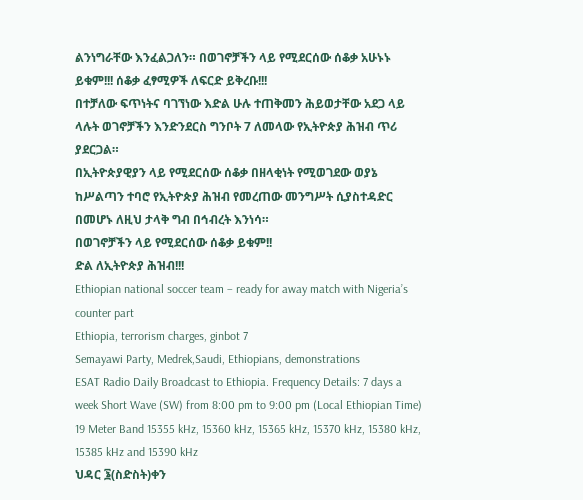ልንነግራቸው እንፈልጋለን። በወገኖቻችን ላይ የሚደርሰው ሰቆቃ አሁኑኑ ይቁም!!! ሰቆቃ ፈፃሚዎች ለፍርድ ይቅረቡ!!!
በተቻለው ፍጥነትና ባገኘነው እድል ሁሉ ተጠቅመን ሕይወታቸው አደጋ ላይ ላሉት ወገኖቻችን እንድንደርስ ግንቦት 7 ለመላው የኢትዮጵያ ሕዝብ ጥሪ ያደርጋል።
በኢትዮጵያዊያን ላይ የሚደርሰው ሰቆቃ በዘላቂነት የሚወገደው ወያኔ ከሥልጣን ተባሮ የኢትዮጵያ ሕዝብ የመረጠው መንግሥት ሲያስተዳድር በመሆኑ ለዚህ ታላቅ ግብ በኅብረት እንነሳ።
በወገኖቻችን ላይ የሚደርሰው ሰቆቃ ይቁም!!
ድል ለኢትዮጵያ ሕዝብ!!!
Ethiopian national soccer team – ready for away match with Nigeria’s counter part
Ethiopia, terrorism charges, ginbot 7
Semayawi Party, Medrek,Saudi, Ethiopians, demonstrations
ESAT Radio Daily Broadcast to Ethiopia. Frequency Details: 7 days a week Short Wave (SW) from 8:00 pm to 9:00 pm (Local Ethiopian Time) 19 Meter Band 15355 kHz, 15360 kHz, 15365 kHz, 15370 kHz, 15380 kHz, 15385 kHz and 15390 kHz
ህዳር ፮(ስድስት)ቀን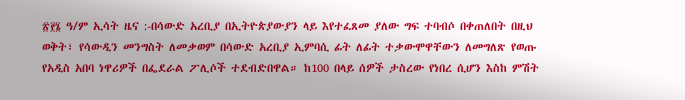፳፻፮ ዓ/ም ኢሳት ዜና :-በሳውድ አረቢያ በኢትዮጵያውያን ላይ እየተፈጸመ ያለው ግፍ ተባብሶ በቀጠለበት በዚህ ወቅት፣ የሳውዲን መንግስት ለመቃወም በሳውድ አረቢያ ኢምባሲ ፊት ለፊት ተቃውሞዋቸውን ለመግለጽ የወጡ የአዲስ አበባ ነዋሪዎች በፌደራል ፖሊሶች ተደብድበዋል። ከ100 በላይ ሰዎች ታስረው የነበረ ሲሆን እስከ ምሽት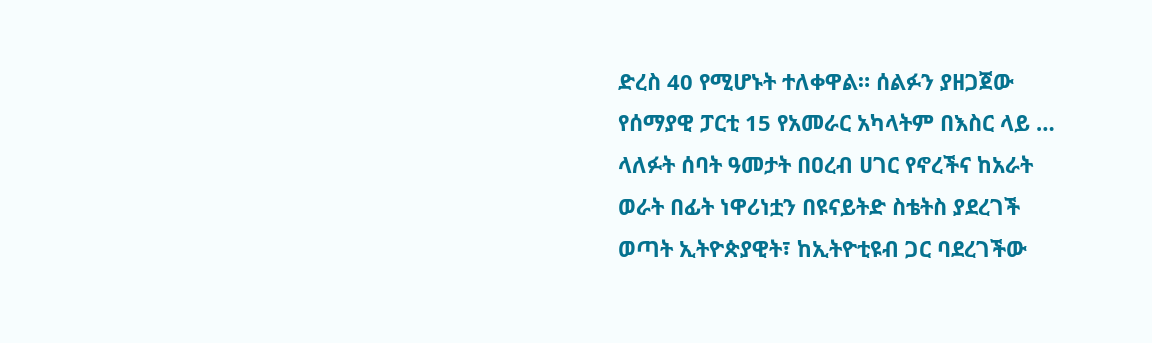ድረስ 40 የሚሆኑት ተለቀዋል። ሰልፉን ያዘጋጀው የሰማያዊ ፓርቲ 15 የአመራር አካላትም በእስር ላይ …
ላለፉት ሰባት ዓመታት በዐረብ ሀገር የኖረችና ከአራት ወራት በፊት ነዋሪነቷን በዩናይትድ ስቴትስ ያደረገች ወጣት ኢትዮጵያዊት፣ ከኢትዮቲዩብ ጋር ባደረገችው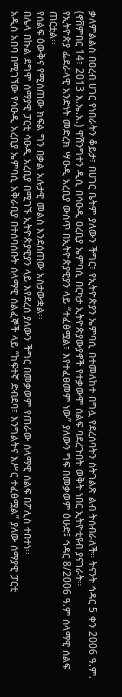ቃለምልልስ በዐረብ ሀገር የነበራትን ቆይታ፣ በሀገር ቤትም ያለውን ችግር፣ የኢትዮጵያን ኤምባሲ በተመለከተ በግሏ የደረሰባትን ስትገልጽ ልብ ትሰብራለች። ትናንት ኅዳር 5 ቀን 2006 ዓ.ም. (ኖቨምበር 14፣ 2013 እ.ኤ.አ.) ዋሽንግተን ዲሲ በሳዑዲ ዐረቢያ ኤምባሲ በርካታ ኢትዮጵያውያኖች የተቃውሞ ሰልፍ ባደረጉበት ወቅት ነበር ኢትዮቲዩብ ያናገራት።
የኢትዮጵያ ፌደራላዊ አንድነት መድረክ ሣዑዲ አረቢያ ውስጥ በኢትዮጵያዊያን ላይ “ተፈፅሟል፣ እየተፈፀመም ነው” ያለውን ግፍ በመቃወም ዕሁድ፤ ኅዳር 8/2006 ዓ.ም ሰላማዊ ሰልፍ ጠርቷል፡፡
የሰልፍ ዕውቅና የሚሰጠው ክፍል ግን በቃል አሉታዊ መልስ እንደሰጠው አስታውቋል፡፡
በሌላ በኩል ደግሞ ሰማያዊ ፓርቲ ሳዑዲ አረቢያ በሚገኙ ኢትዮጵያዊያን ላይ እየደረሰ ያለውን ችግር በመቃወም የጠራው ሰላማዊ ሰልፍ በፖሊስ ተበተነ፡፡
አዲስ አበባ በሚገኘው የሳዑዲ አረቢያ ኤምባሲ አቅራቢያ በተሰባሰቡት ሰላማዊ ሰልፈኞች ላይ “ከፍተኛ ድብደባ፣ እንግልትና እሥር ተፈፅሟል” ያለው ሰማያዊ ፓርቲ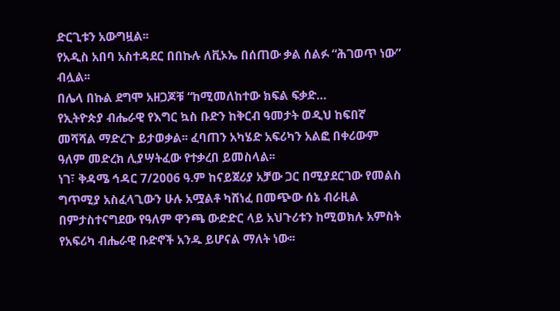ድርጊቱን አውግዟል፡፡
የአዲስ አበባ አስተዳደር በበኩሉ ለቪኦኤ በሰጠው ቃል ሰልፉ “ሕገወጥ ነው” ብሏል፡፡
በሌላ በኩል ደግሞ አዘጋጆቹ “ከሚመለከተው ክፍል ፍቃድ…
የኢትዮጵያ ብሔራዊ የእግር ኳስ ቡድን ከቅርብ ዓመታት ወዲህ ከፍበኛ መሻሻል ማድረጉ ይታወቃል፡፡ ፈባጠን አካሄድ አፍሪካን አልፎ በቀሪውም ዓለም መድረክ ሊያሣትፈው የተቃረበ ይመስላል፡፡
ነገ፣ ቅዳሜ ኅዳር 7/2006 ዓ.ም ከናይጀሪያ አቻው ጋር በሚያደርገው የመልስ ግጥሚያ አስፈላጊውን ሁሉ አሟልቶ ካሸነፈ በመጭው ሰኔ ብራዚል በምታስተናግደው የዓለም ዋንጫ ውድድር ላይ አህጉሪቱን ከሚወክሉ አምስት የአፍሪካ ብሔራዊ ቡድኖች አንዱ ይሆናል ማለት ነው፡፡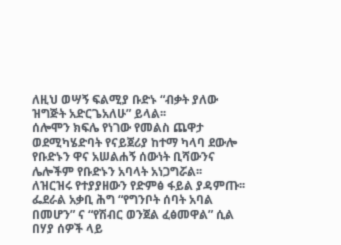ለዚህ ወሣኝ ፍልሚያ ቡድኑ “ብቃት ያለው ዝግጅት አድርጌአለሁ” ይላል፡፡
ሰሎሞን ክፍሌ የነገው የመልስ ጨዋታ ወደሚካሄድባት የናይጀሪያ ከተማ ካላባ ደውሎ የቡድኑን ዋና አሠልሐኝ ሰውነት ቢሻውንና ሌሎችም የቡድኑን አባላት አነጋግሯል፡፡
ለዝርዝሩ የተያያዘውን የድምፅ ፋይል ያዳምጡ፡፡
ፌደራል አቃቢ ሕግ “የግንቦት ሰባት አባል በመሆን” ና “የሽብር ወንጀል ፈፅመዋል” ሲል በሃያ ሰዎች ላይ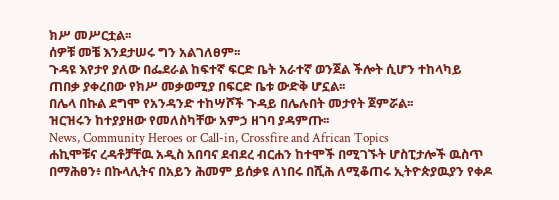ክሥ መሥርቷል፡፡
ሰዎቹ መቼ እንደታሠሩ ግን አልገለፀም፡፡
ጉዳዩ እየታየ ያለው በፌደራል ከፍተኛ ፍርድ ቤት አራተኛ ወንጀል ችሎት ሲሆን ተከላካይ ጠበቃ ያቀረበው የክሥ መቃወሚያ በፍርድ ቤቱ ውድቅ ሆኗል፡፡
በሌላ በኩል ደግሞ የአንዳንድ ተከሣሾች ጉዳይ በሌሉበት መታየት ጀምሯል፡፡
ዝርዝሩን ከተያያዘው የመለስካቸው አምኃ ዘገባ ያዳምጡ፡፡
News, Community Heroes or Call-in, Crossfire and African Topics
ሐኪሞቹና ረዳቶቻቸዉ አዲስ አበባና ደብደረ ብርሐን ከተሞች በሚገኙት ሆስፒታሎች ዉስጥ በማሕፀን፥ በኩላሊትና በአይን ሕመም ይሰቃዩ ለነበሩ በሺሕ ለሚቆጠሩ ኢትዮጵያዉያን የቀዶ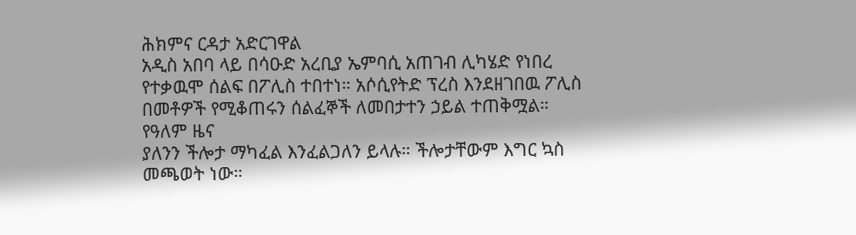ሕክምና ርዳታ አድርገዋል
አዲስ አበባ ላይ በሳዑድ አረቢያ ኤምባሲ አጠገብ ሊካሄድ የነበረ የተቃዉሞ ሰልፍ በፖሊስ ተበተነ። አሶሲየትድ ፕረስ እንደዘገበዉ ፖሊስ በመቶዎች የሚቆጠሩን ሰልፈኞች ለመበታተን ኃይል ተጠቅሟል።
የዓለም ዜና
ያለንን ችሎታ ማካፈል እንፈልጋለን ይላሉ። ችሎታቸውም እግር ኳስ መጫወት ነው።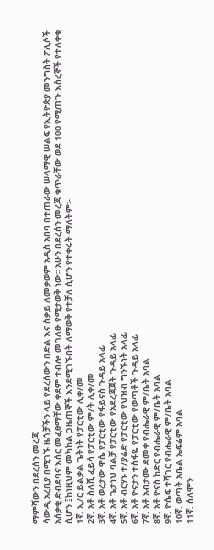ማምሻውን በደረሰን መረጃ
ሳውዲ አረቢያ በሚገኙ ዜጎቻችን ላይ የደረሰውን በድል እና ስቃይ ለመቃወም አዲስ አበባ በተጠራው ሠላማዊ ሠልፍ የኢትዮጵያ መንግስት ፖሊሶች አሰቃቂ ድብደባና እሰር መፈፀማቸው ቀደም ተብሎ መገለፁ የሚታወቅ ነው፡፡ አሁን በደረሰን መረጃ ቁጥራቸው ወደ 100 የሚጠጉ እስረኞች የተለቀቁ ሲሆን ፤ከነዚህም መካከል ጋዜጠኞች እንደሚገኙበት ለማወቅ የተቻለ ሲሆን የተቀሩት ማለትም፡-
1ኛ. ኢ/ር ይልቃል ጌትነት የፓርቲው ሊቀ/መ
2ኛ. አቶ ስለሺ ፈይሳ የፓርቲው ም/ት ሊቀ/መ
3ኛ. አቶ ወረታው ዋሴ የፓርቲው የፋይናስ ጉዳይ አላፊ
4ኛ. አቶ ጌታነህ ባልቻ የፓርቲው የአደረጃጀት ጉዳይ አላፊ
5ኛ. አቶ ብርሃኑ ተ/ያሬድ የፓርቲው የህዝብ ግንኙነት አላፊ
6ኛ. አቶ ዮናታን ተስፋዬ የፓርቲው የወጣቶች ጉዳይ አላፊ
7ኛ. አቶ አብታሙ ደመቀ የብሔራዊ ም/ቤት አባል
8ኛ. አቶ ዮናስ ከድር የብሔራዊ ም/ቤት አባል
9ኛ. ዮሴፍ ተሻገር የብሔራዊ ም/ቤት አባል
10ኛ. ወጣት አቤል ኤፍሬም አባል
11ኛ. ሰለሞን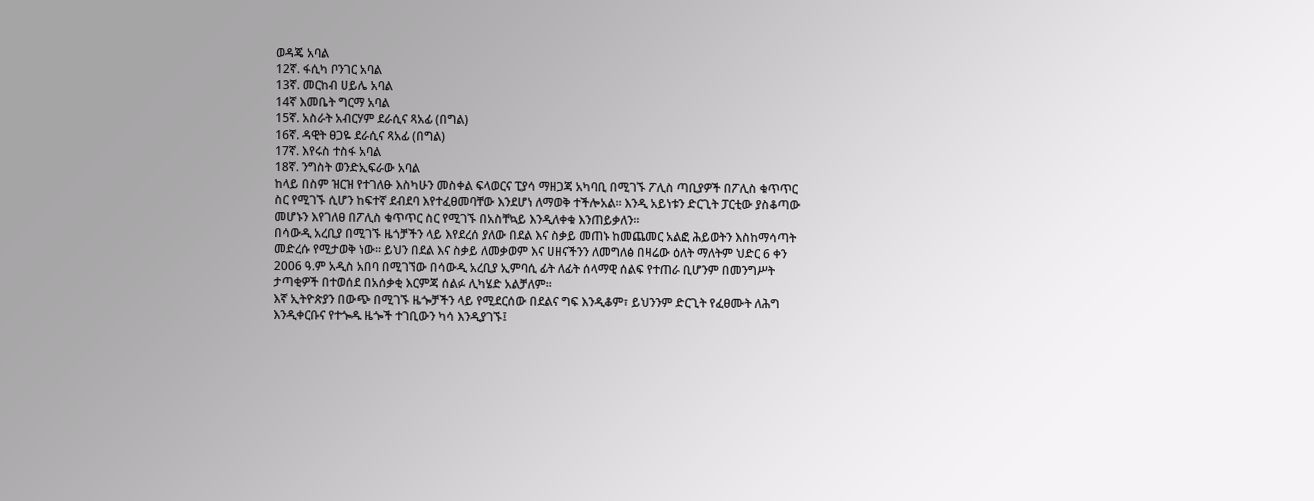ወዳጄ አባል
12ኛ. ፋሲካ ቦንገር አባል
13ኛ. መርከብ ሀይሌ አባል
14ኛ እመቤት ግርማ አባል
15ኛ. አስራት አብርሃም ደራሲና ጻአፊ (በግል)
16ኛ. ዳዊት ፀጋዬ ደራሲና ጻአፊ (በግል)
17ኛ. እየሩስ ተስፋ አባል
18ኛ. ንግስት ወንድኢፍራው አባል
ከላይ በስም ዝርዝ የተገለፁ እስካሁን መስቀል ፍላወርና ፒያሳ ማዘጋጃ አካባቢ በሚገኙ ፖሊስ ጣቢያዎች በፖሊስ ቁጥጥር ስር የሚገኙ ሲሆን ከፍተኛ ደብደባ እየተፈፀመባቸው እንደሆነ ለማወቅ ተችሎአል፡፡ እንዲ አይነቱን ድርጊት ፓርቲው ያስቆጣው መሆኑን እየገለፀ በፖሊስ ቁጥጥር ስር የሚገኙ በአስቸኳይ እንዲለቀቁ እንጠይቃለን፡፡
በሳውዲ አረቢያ በሚገኙ ዜጎቻችን ላይ እየደረሰ ያለው በደል እና ስቃይ መጠኑ ከመጨመር አልፎ ሕይወትን እስከማሳጣት መድረሱ የሚታወቅ ነው፡፡ ይህን በደል እና ስቃይ ለመቃወም እና ሀዘናችንን ለመግለፅ በዛሬው ዕለት ማለትም ህድር 6 ቀን 2006 ዓ.ም አዲስ አበባ በሚገኘው በሳውዲ አረቢያ ኢምባሲ ፊት ለፊት ሰላማዊ ሰልፍ የተጠራ ቢሆንም በመንግሥት ታጣቂዎች በተወሰደ በአሰቃቂ እርምጃ ሰልፉ ሊካሄድ አልቻለም፡፡
እኛ ኢትዮጵያን በውጭ በሚገኙ ዜጐቻችን ላይ የሚደርሰው በደልና ግፍ እንዲቆም፣ ይህንንም ድርጊት የፈፀሙት ለሕግ እንዲቀርቡና የተጐዱ ዜጐች ተገቢውን ካሳ እንዲያገኙ፤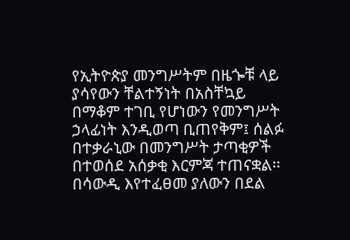የኢትዮጵያ መንግሥትም በዜጐቹ ላይ ያሳየውን ቸልተኝነት በአስቸኳይ በማቆም ተገቢ የሆነውን የመንግሥት ኃላፊነት እንዲወጣ ቢጠየቅም፤ ሰልፉ በተቃራኒው በመንግሥት ታጣቂዎች በተወሰደ አሰቃቂ እርምጃ ተጠናቋል፡፡
በሳውዲ እየተፈፀመ ያለውን በደል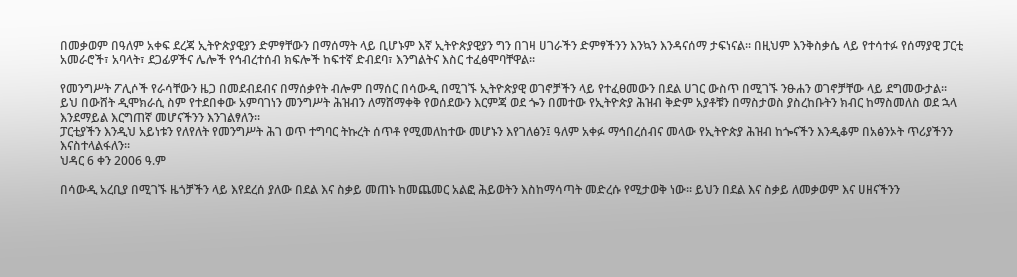በመቃወም በዓለም አቀፍ ደረጃ ኢትዮጵያዊያን ድምፃቸውን በማሰማት ላይ ቢሆኑም እኛ ኢትዮጵያዊያን ግን በገዛ ሀገራችን ድምፃችንን እንኳን እንዳናሰማ ታፍነናል፡፡ በዚህም እንቅስቃሴ ላይ የተሳተፉ የሰማያዊ ፓርቲ አመራሮች፣ አባላት፣ ደጋፊዎችና ሌሎች የኅብረተሰብ ክፍሎች ከፍተኛ ድብደባ፣ እንግልትና እስር ተፈፅሞባቸዋል፡፡

የመንግሥት ፖሊሶች የራሳቸውን ዜጋ በመደብደብና በማሰቃየት ብሎም በማሰር በሳውዲ በሚገኙ ኢትዮጵያዊ ወገኖቻችን ላይ የተፈፀመውን በደል ሀገር ውስጥ በሚገኙ ንፁሐን ወገኖቻቸው ላይ ደግመውታል፡፡
ይህ በውሸት ዲሞክራሲ ስም የተደበቀው አምባገነን መንግሥት ሕዝብን ለማሸማቀቅ የወሰደውን እርምጃ ወደ ጐን በመተው የኢትዮጵያ ሕዝብ ቅድም አያቶቹን በማስታወስ ያስረከቡትን ክብር ከማስመለስ ወደ ኋላ እንደማይል እርግጠኛ መሆናችንን እንገልፃለን፡፡
ፓርቲያችን እንዲህ አይነቱን የለየለት የመንግሥት ሕገ ወጥ ተግባር ትኩረት ሰጥቶ የሚመለከተው መሆኑን እየገለፅን፤ ዓለም አቀፉ ማኅበረሰብና መላው የኢትዮጵያ ሕዝብ ከጐናችን እንዲቆም በአፅንኦት ጥሪያችንን እናስተላልፋለን፡፡
ህዳር 6 ቀን 2006 ዓ.ም

በሳውዲ አረቢያ በሚገኙ ዜጎቻችን ላይ እየደረሰ ያለው በደል እና ስቃይ መጠኑ ከመጨመር አልፎ ሕይወትን እስከማሳጣት መድረሱ የሚታወቅ ነው፡፡ ይህን በደል እና ስቃይ ለመቃወም እና ሀዘናችንን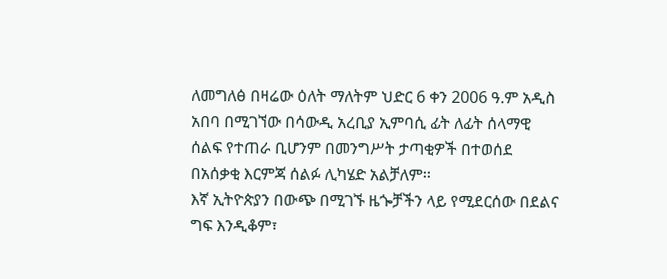ለመግለፅ በዛሬው ዕለት ማለትም ህድር 6 ቀን 2006 ዓ.ም አዲስ አበባ በሚገኘው በሳውዲ አረቢያ ኢምባሲ ፊት ለፊት ሰላማዊ ሰልፍ የተጠራ ቢሆንም በመንግሥት ታጣቂዎች በተወሰደ በአሰቃቂ እርምጃ ሰልፉ ሊካሄድ አልቻለም፡፡
እኛ ኢትዮጵያን በውጭ በሚገኙ ዜጐቻችን ላይ የሚደርሰው በደልና ግፍ እንዲቆም፣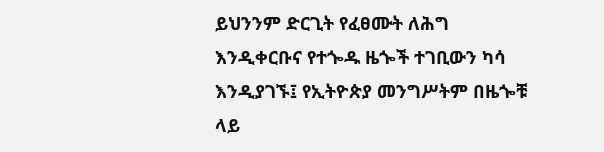ይህንንም ድርጊት የፈፀሙት ለሕግ እንዲቀርቡና የተጐዱ ዜጐች ተገቢውን ካሳ እንዲያገኙ፤ የኢትዮጵያ መንግሥትም በዜጐቹ ላይ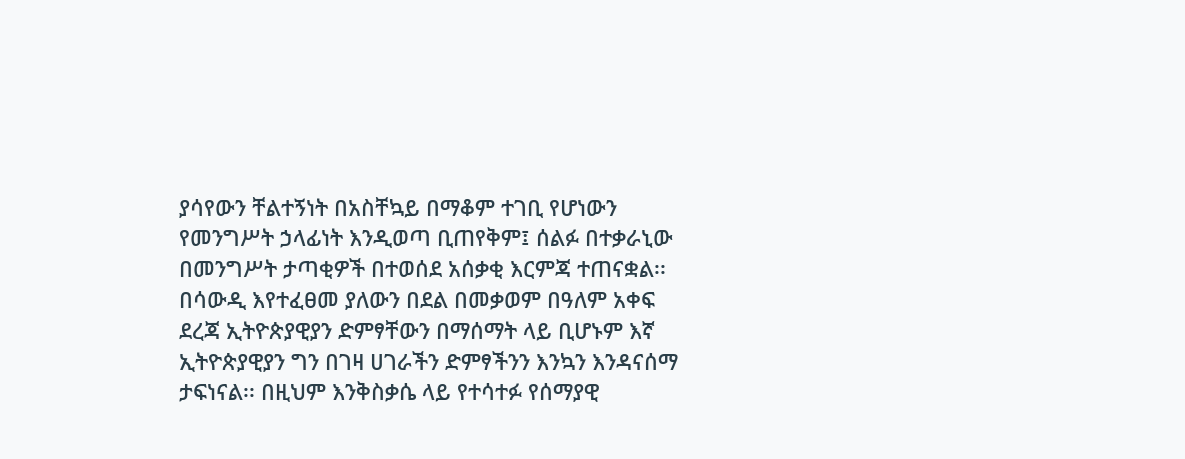ያሳየውን ቸልተኝነት በአስቸኳይ በማቆም ተገቢ የሆነውን የመንግሥት ኃላፊነት እንዲወጣ ቢጠየቅም፤ ሰልፉ በተቃራኒው በመንግሥት ታጣቂዎች በተወሰደ አሰቃቂ እርምጃ ተጠናቋል፡፡
በሳውዲ እየተፈፀመ ያለውን በደል በመቃወም በዓለም አቀፍ ደረጃ ኢትዮጵያዊያን ድምፃቸውን በማሰማት ላይ ቢሆኑም እኛ ኢትዮጵያዊያን ግን በገዛ ሀገራችን ድምፃችንን እንኳን እንዳናሰማ ታፍነናል፡፡ በዚህም እንቅስቃሴ ላይ የተሳተፉ የሰማያዊ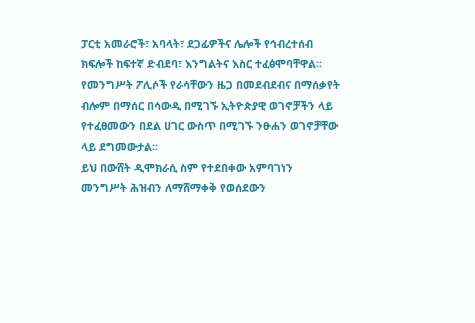ፓርቲ አመራሮች፣ አባላት፣ ደጋፊዎችና ሌሎች የኅብረተሰብ ክፍሎች ከፍተኛ ድብደባ፣ እንግልትና እስር ተፈፅሞባቸዋል፡፡
የመንግሥት ፖሊሶች የራሳቸውን ዜጋ በመደብደብና በማሰቃየት ብሎም በማሰር በሳውዲ በሚገኙ ኢትዮጵያዊ ወገኖቻችን ላይ የተፈፀመውን በደል ሀገር ውስጥ በሚገኙ ንፁሐን ወገኖቻቸው ላይ ደግመውታል፡፡
ይህ በውሸት ዲሞክራሲ ስም የተደበቀው አምባገነን መንግሥት ሕዝብን ለማሸማቀቅ የወሰደውን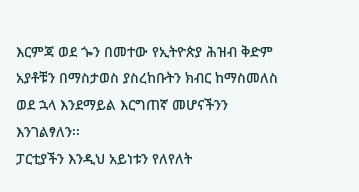እርምጃ ወደ ጐን በመተው የኢትዮጵያ ሕዝብ ቅድም አያቶቹን በማስታወስ ያስረከቡትን ክብር ከማስመለስ ወደ ኋላ እንደማይል እርግጠኛ መሆናችንን እንገልፃለን፡፡
ፓርቲያችን እንዲህ አይነቱን የለየለት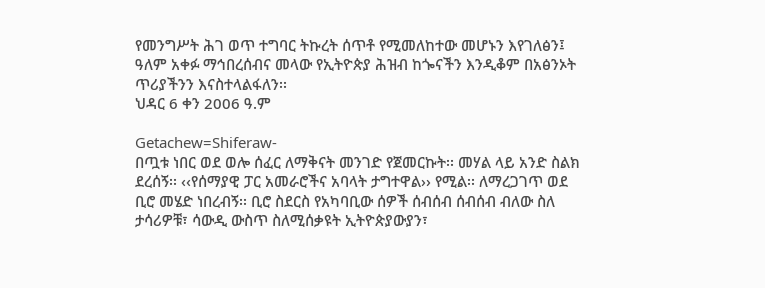የመንግሥት ሕገ ወጥ ተግባር ትኩረት ሰጥቶ የሚመለከተው መሆኑን እየገለፅን፤ ዓለም አቀፉ ማኅበረሰብና መላው የኢትዮጵያ ሕዝብ ከጐናችን እንዲቆም በአፅንኦት ጥሪያችንን እናስተላልፋለን፡፡
ህዳር 6 ቀን 2006 ዓ.ም

Getachew=Shiferaw-
በጧቱ ነበር ወደ ወሎ ሰፈር ለማቅናት መንገድ የጀመርኩት፡፡ መሃል ላይ አንድ ስልክ ደረሰኝ፡፡ ‹‹የሰማያዊ ፓር አመራሮችና አባላት ታግተዋል›› የሚል፡፡ ለማረጋገጥ ወደ ቢሮ መሄድ ነበረብኝ፡፡ ቢሮ ስደርስ የአካባቢው ሰዎች ሰብሰብ ሰብሰብ ብለው ስለ ታሳሪዎቹ፣ ሳውዲ ውስጥ ስለሚሰቃዩት ኢትዮጵያውያን፣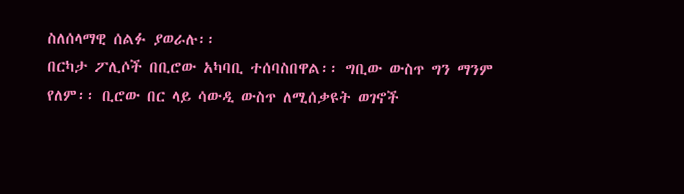ስለሰላማዊ ሰልፉ ያወራሉ፡፡
በርካታ ፖሊሶች በቢሮው አካባቢ ተሰባስበዋል፡፡ ግቢው ውስጥ ግን ማንም የለም፡፡ ቢሮው በር ላይ ሳውዲ ውስጥ ለሚሰቃዩት ወገኖች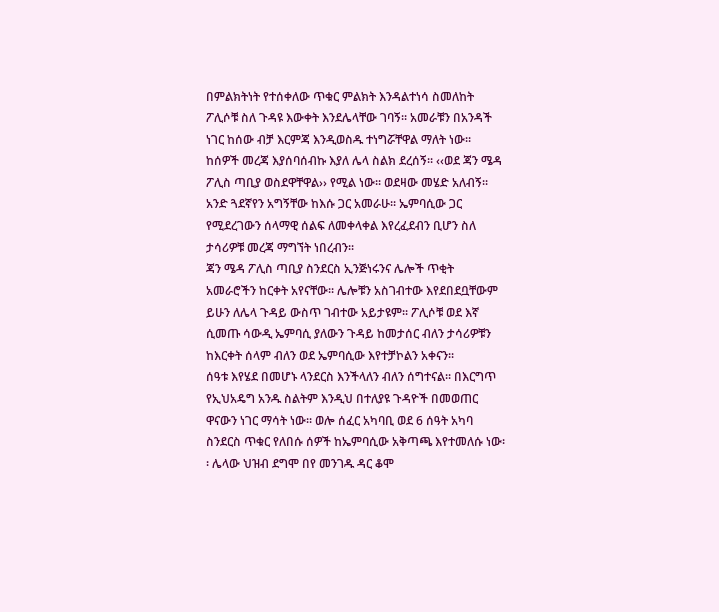በምልክትነት የተሰቀለው ጥቁር ምልክት እንዳልተነሳ ስመለከት ፖሊሶቹ ስለ ጉዳዩ እውቀት እንደሌላቸው ገባኝ፡፡ አመራቹን በአንዳች ነገር ከሰው ብቻ እርምጃ እንዲወስዱ ተነግሯቸዋል ማለት ነው፡፡
ከሰዎች መረጃ እያሰባሰብኩ እያለ ሌላ ስልክ ደረሰኝ፡፡ ‹‹ወደ ጃን ሜዳ ፖሊስ ጣቢያ ወስደዋቸዋል›› የሚል ነው፡፡ ወደዛው መሄድ አለብኝ፡፡ አንድ ጓደኛየን አግኝቸው ከእሱ ጋር አመራሁ፡፡ ኤምባሲው ጋር የሚደረገውን ሰላማዊ ሰልፍ ለመቀላቀል እየረፈደብን ቢሆን ስለ ታሳሪዎቹ መረጃ ማግኘት ነበረብን፡፡
ጃን ሜዳ ፖሊስ ጣቢያ ስንደርስ ኢንጅነሩንና ሌሎች ጥቂት አመራሮችን ከርቀት አየናቸው፡፡ ሌሎቹን አስገብተው እየደበደቧቸውም ይሁን ለሌላ ጉዳይ ውስጥ ገብተው አይታዩም፡፡ ፖሊሶቹ ወደ እኛ ሲመጡ ሳውዲ ኤምባሲ ያለውን ጉዳይ ከመታሰር ብለን ታሳሪዎቹን ከእርቀት ሰላም ብለን ወደ ኤምባሲው እየተቻኮልን አቀናን፡፡
ሰዓቱ እየሄደ በመሆኑ ላንደርስ እንችላለን ብለን ሰግተናል፡፡ በእርግጥ የኢህአዴግ አንዱ ስልትም እንዲህ በተለያዩ ጉዳዮች በመወጠር ዋናውን ነገር ማሳት ነው፡፡ ወሎ ሰፈር አካባቢ ወደ 6 ሰዓት አካባ ስንደርስ ጥቁር የለበሱ ሰዎች ከኤምባሲው አቅጣጫ እየተመለሱ ነው፡፡ ሌላው ህዝብ ደግሞ በየ መንገዱ ዳር ቆሞ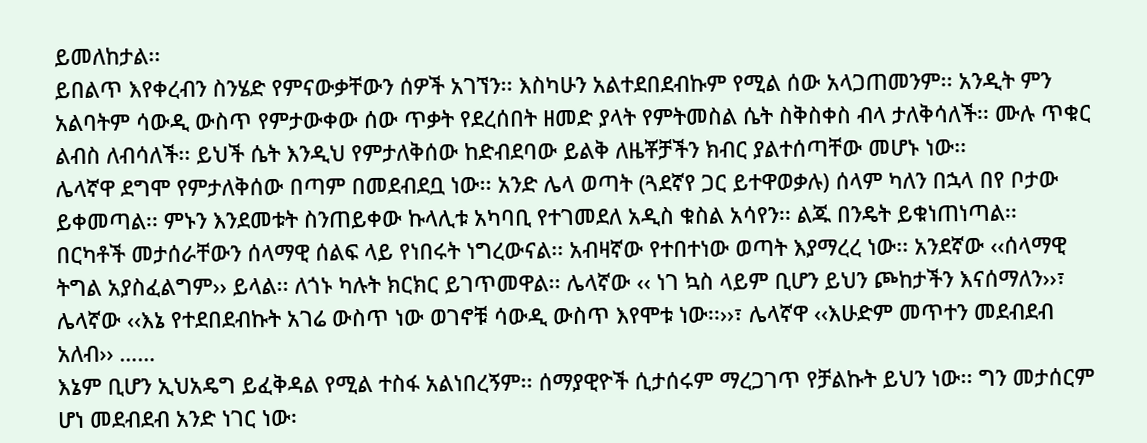ይመለከታል፡፡
ይበልጥ እየቀረብን ስንሄድ የምናውቃቸውን ሰዎች አገኘን፡፡ እስካሁን አልተደበደብኩም የሚል ሰው አላጋጠመንም፡፡ አንዲት ምን አልባትም ሳውዲ ውስጥ የምታውቀው ሰው ጥቃት የደረሰበት ዘመድ ያላት የምትመስል ሴት ስቅስቀስ ብላ ታለቅሳለች፡፡ ሙሉ ጥቁር ልብስ ለብሳለች፡፡ ይህች ሴት እንዲህ የምታለቅሰው ከድብደባው ይልቅ ለዜቾቻችን ክብር ያልተሰጣቸው መሆኑ ነው፡፡
ሌላኛዋ ደግሞ የምታለቅሰው በጣም በመደብደቧ ነው፡፡ አንድ ሌላ ወጣት (ጓደኛየ ጋር ይተዋወቃሉ) ሰላም ካለን በኋላ በየ ቦታው ይቀመጣል፡፡ ምኑን እንደመቱት ስንጠይቀው ኩላሊቱ አካባቢ የተገመደለ አዲስ ቁስል አሳየን፡፡ ልጁ በንዴት ይቁነጠነጣል፡፡
በርካቶች መታሰራቸውን ሰላማዊ ሰልፍ ላይ የነበሩት ነግረውናል፡፡ አብዛኛው የተበተነው ወጣት እያማረረ ነው፡፡ አንደኛው ‹‹ሰላማዊ ትግል አያስፈልግም›› ይላል፡፡ ለጎኑ ካሉት ክርክር ይገጥመዋል፡፡ ሌላኛው ‹‹ ነገ ኳስ ላይም ቢሆን ይህን ጮከታችን እናሰማለን››፣ ሌላኛው ‹‹እኔ የተደበደብኩት አገሬ ውስጥ ነው ወገኖቹ ሳውዲ ውስጥ እየሞቱ ነው፡፡››፣ ሌላኛዋ ‹‹እሁድም መጥተን መደብደብ አለብ›› ……
እኔም ቢሆን ኢህአዴግ ይፈቅዳል የሚል ተስፋ አልነበረኝም፡፡ ሰማያዊዮች ሲታሰሩም ማረጋገጥ የቻልኩት ይህን ነው፡፡ ግን መታሰርም ሆነ መደብደብ አንድ ነገር ነው፡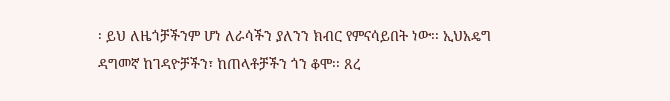፡ ይህ ለዜጎቻችንም ሆነ ለራሳችን ያለንን ክብር የምናሳይበት ነው፡፡ ኢህአዴግ ዳግመኛ ከገዳዮቻችን፣ ከጠላቶቻችን ጎን ቆሞ፡፡ ጸረ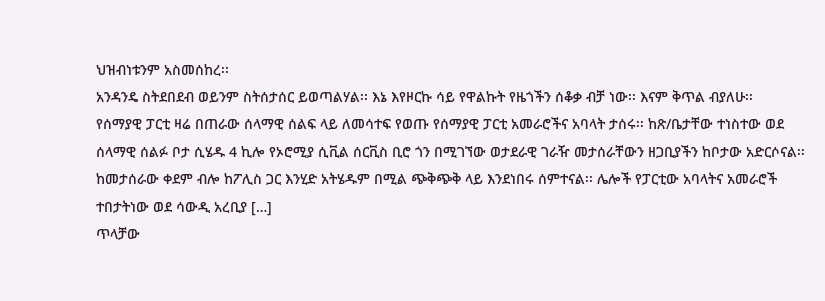ህዝብነቱንም አስመሰከረ፡፡
አንዳንዴ ስትደበደብ ወይንም ስትሰታሰር ይወጣልሃል፡፡ እኔ እየዞርኩ ሳይ የዋልኩት የዜጎችን ሰቆቃ ብቻ ነው፡፡ እናም ቅጥል ብያለሁ፡፡
የሰማያዊ ፓርቲ ዛሬ በጠራው ሰላማዊ ሰልፍ ላይ ለመሳተፍ የወጡ የሰማያዊ ፓርቲ አመራሮችና አባላት ታሰሩ፡፡ ከጽ/ቤታቸው ተነስተው ወደ ሰላማዊ ሰልፉ ቦታ ሲሄዱ 4 ኪሎ የኦሮሚያ ሲቪል ሰርቪስ ቢሮ ጎን በሚገኘው ወታደራዊ ገራዥ መታሰራቸውን ዘጋቢያችን ከቦታው አድርሶናል፡፡ ከመታሰራው ቀደም ብሎ ከፖሊስ ጋር እንሂድ አትሄዱም በሚል ጭቅጭቅ ላይ እንደነበሩ ሰምተናል፡፡ ሌሎች የፓርቲው አባላትና አመራሮች ተበታትነው ወደ ሳውዲ አረቢያ […]
ጥላቻው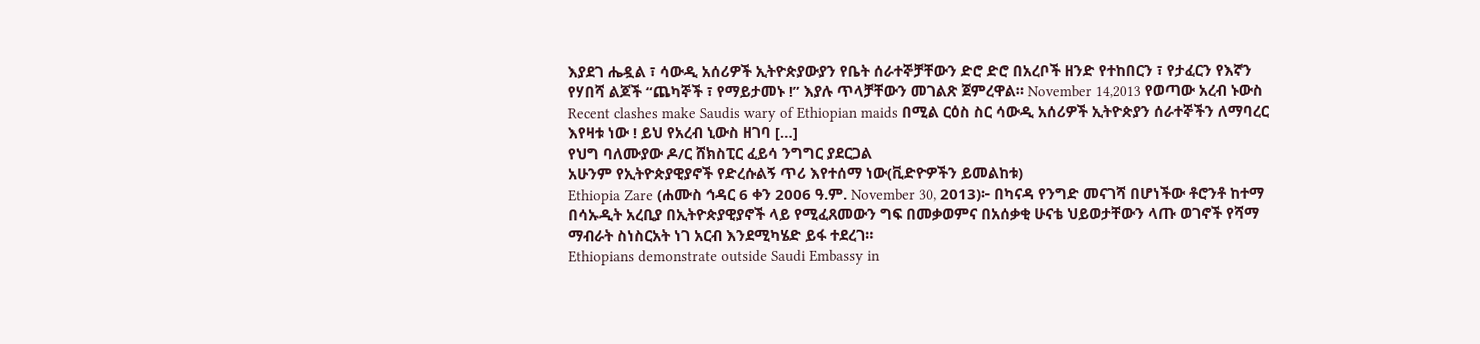እያደገ ሔዷል ፣ ሳውዲ አሰሪዎች ኢትዮጵያውያን የቤት ሰራተኞቻቸውን ድሮ ድሮ በአረቦች ዘንድ የተከበርን ፣ የታፈርን የእኛን የሃበሻ ልጆች “ጨካኞች ፣ የማይታመኑ !” እያሉ ጥላቻቸውን መገልጽ ጀምረዋል። November 14,2013 የወጣው አረብ ኑውስ Recent clashes make Saudis wary of Ethiopian maids በሚል ርዕስ ስር ሳውዲ አሰሪዎች ኢትዮጵያን ሰራተኞችን ለማባረር እየዛቱ ነው ! ይህ የአረብ ኒውስ ዘገባ […]
የህግ ባለሙያው ዶ/ር ሸክስፒር ፈይሳ ንግግር ያደርጋል
አሁንም የኢትዮጵያዊያኖች የድረሱልኝ ጥሪ እየተሰማ ነው(ቪድዮዎችን ይመልከቱ)
Ethiopia Zare (ሐሙስ ኅዳር 6 ቀን 2006 ዓ.ም. November 30, 2013)፦ በካናዳ የንግድ መናገሻ በሆነችው ቶሮንቶ ከተማ በሳኡዲት አረቢያ በኢትዮጵያዊያኖች ላይ የሚፈጸመውን ግፍ በመቃወምና በአሰቃቂ ሁናቴ ህይወታቸውን ላጡ ወገኖች የሻማ ማብራት ስነስርአት ነገ አርብ እንደሚካሄድ ይፋ ተደረገ።
Ethiopians demonstrate outside Saudi Embassy in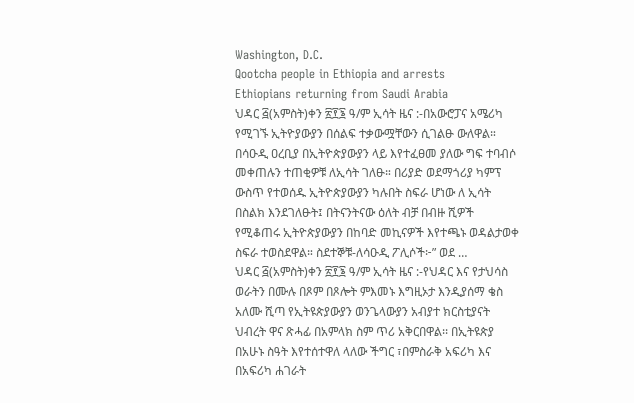Washington, D.C.
Qootcha people in Ethiopia and arrests
Ethiopians returning from Saudi Arabia
ህዳር ፭(አምስት)ቀን ፳፻፮ ዓ/ም ኢሳት ዜና :-በአውሮፓና አሜሪካ የሚገኙ ኢትዮያውያን በሰልፍ ተቃውሟቸውን ሲገልፁ ውለዋል። በሳዑዲ ዐረቢያ በኢትዮጵያውያን ላይ እየተፈፀመ ያለው ግፍ ተባብሶ መቀጠሉን ተጠቂዎቹ ለኢሳት ገለፁ። በሪያድ ወደማጎሪያ ካምፕ ውስጥ የተወሰዱ ኢትዮጵያውያን ካሉበት ስፍራ ሆነው ለ ኢሳት በስልክ እንደገለፁት፤ በትናንትናው ዕለት ብቻ በብዙ ሺዎች የሚቆጠሩ ኢትዮጵያውያን በከባድ መኪናዎች እየተጫኑ ወዳልታወቀ ስፍራ ተወስደዋል። ስደተኞቹ-ለሳዑዲ ፖሊሶች፦” ወደ …
ህዳር ፭(አምስት)ቀን ፳፻፮ ዓ/ም ኢሳት ዜና :-የህዳር እና የታህሳስ ወራትን በሙሉ በጾም በጾሎት ምእመኑ እግዚኦታ እንዲያሰማ ቄስ አለሙ ሺጣ የኢትዩጵያውያን ወንጌላውያን አብያተ ክርስቲያናት ህብረት ዋና ጽሓፊ በአምላክ ስም ጥሪ አቅርበዋል፡፡ በኢትዩጵያ በአሁኑ ስዓት እየተሰተዋለ ላለው ችግር ፣በምስራቅ አፍሪካ እና በአፍሪካ ሐገራት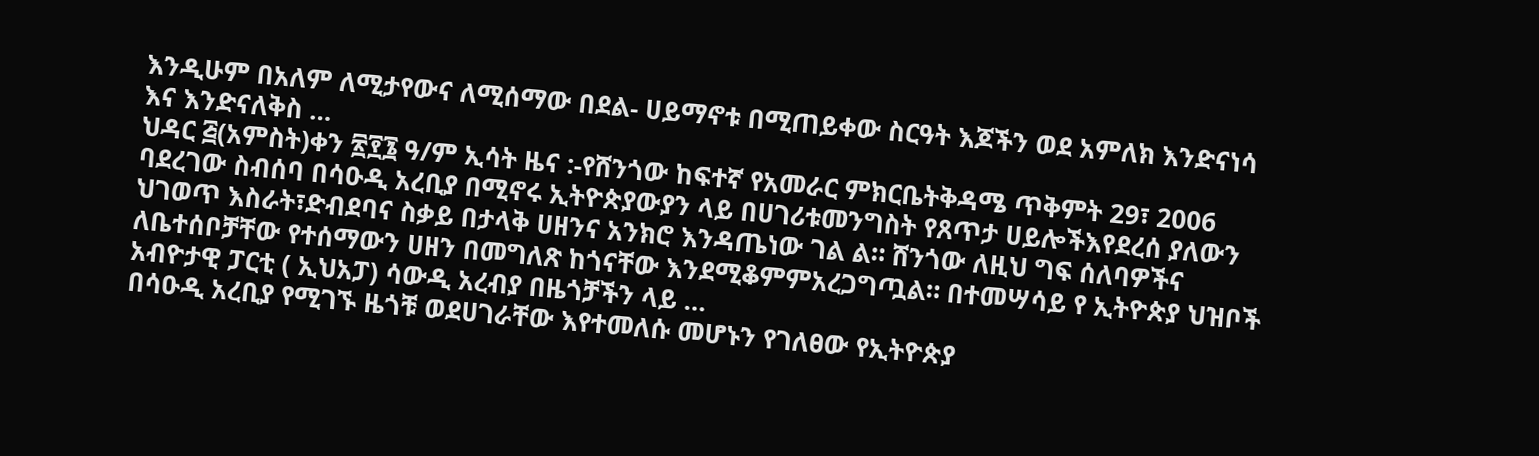እንዲሁም በአለም ለሚታየውና ለሚሰማው በደል- ሀይማኖቱ በሚጠይቀው ስርዓት እጆችን ወደ አምለክ እንድናነሳ እና እንድናለቅስ …
ህዳር ፭(አምስት)ቀን ፳፻፮ ዓ/ም ኢሳት ዜና :-የሸንጎው ከፍተኛ የአመራር ምክርቤትቅዳሜ ጥቅምት 29፣ 2006 ባደረገው ስብሰባ በሳዑዲ አረቢያ በሚኖሩ ኢትዮጵያውያን ላይ በሀገሪቱመንግስት የጸጥታ ሀይሎችእየደረሰ ያለውን ህገወጥ እስራት፣ድብደባና ስቃይ በታላቅ ሀዘንና አንክሮ እንዳጤነው ገል ል። ሸንጎው ለዚህ ግፍ ሰለባዎችና ለቤተሰቦቻቸው የተሰማውን ሀዘን በመግለጽ ከጎናቸው እንደሚቆምምአረጋግጧል። በተመሣሳይ የ ኢትዮጵያ ህዝቦች አብዮታዊ ፓርቲ ( ኢህአፓ) ሳውዲ አረብያ በዜጎቻችን ላይ …
በሳዑዲ አረቢያ የሚገኙ ዜጎቹ ወደሀገራቸው እየተመለሱ መሆኑን የገለፀው የኢትዮጵያ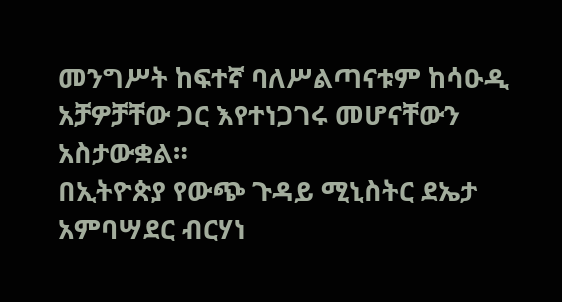መንግሥት ከፍተኛ ባለሥልጣናቱም ከሳዑዲ አቻዎቻቸው ጋር እየተነጋገሩ መሆናቸውን አስታውቋል።
በኢትዮጵያ የውጭ ጉዳይ ሚኒስትር ደኤታ አምባሣደር ብርሃነ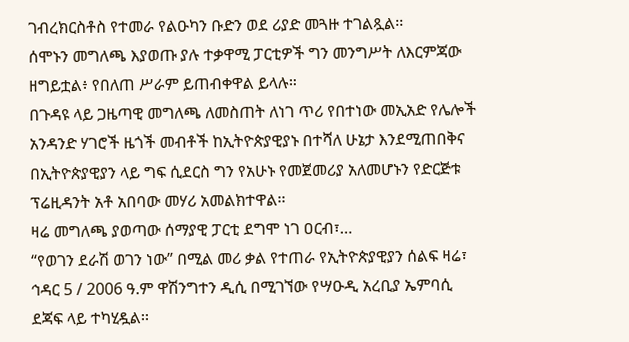ገብረክርስቶስ የተመራ የልዑካን ቡድን ወደ ሪያድ መጓዙ ተገልጿል፡፡
ሰሞኑን መግለጫ እያወጡ ያሉ ተቃዋሚ ፓርቲዎች ግን መንግሥት ለእርምጃው ዘግይቷል፥ የበለጠ ሥራም ይጠብቀዋል ይላሉ።
በጉዳዩ ላይ ጋዜጣዊ መግለጫ ለመስጠት ለነገ ጥሪ የበተነው መኢአድ የሌሎች አንዳንድ ሃገሮች ዜጎች መብቶች ከኢትዮጵያዊያኑ በተሻለ ሁኔታ እንደሚጠበቅና በኢትዮጵያዊያን ላይ ግፍ ሲደርስ ግን የአሁኑ የመጀመሪያ አለመሆኑን የድርጅቱ ፕሬዚዳንት አቶ አበባው መሃሪ አመልክተዋል፡፡
ዛሬ መግለጫ ያወጣው ሰማያዊ ፓርቲ ደግሞ ነገ ዐርብ፣…
“የወገን ደራሽ ወገን ነው” በሚል መሪ ቃል የተጠራ የኢትዮጵያዊያን ሰልፍ ዛሬ፣ ኅዳር 5 / 2006 ዓ.ም ዋሽንግተን ዲሲ በሚገኘው የሣዑዲ አረቢያ ኤምባሲ ደጃፍ ላይ ተካሂዷል፡፡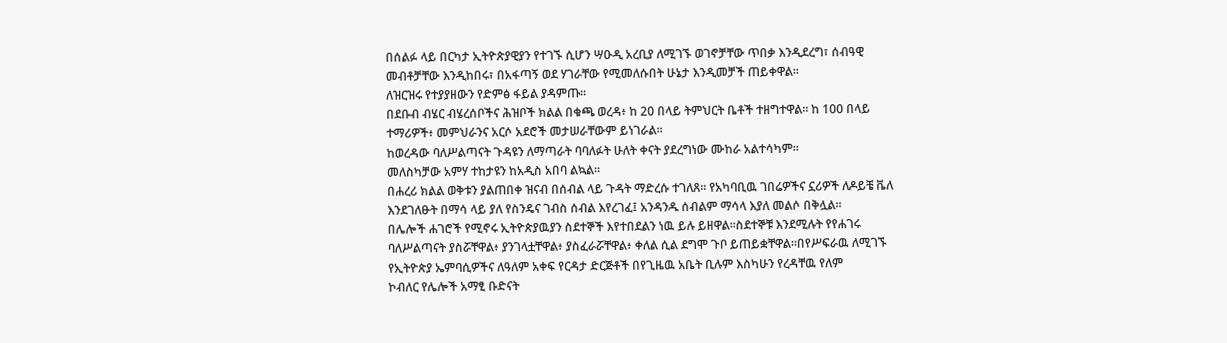በሰልፉ ላይ በርካታ ኢትዮጵያዊያን የተገኙ ሲሆን ሣዑዲ አረቢያ ለሚገኙ ወገኖቻቸው ጥበቃ እንዲደረግ፣ ሰብዓዊ መብቶቻቸው እንዲከበሩ፣ በአፋጣኝ ወደ ሃገራቸው የሚመለሱበት ሁኔታ እንዲመቻች ጠይቀዋል፡፡
ለዝርዝሩ የተያያዘውን የድምፅ ፋይል ያዳምጡ፡፡
በደቡብ ብሄር ብሄረሰቦችና ሕዝቦች ክልል በቁጫ ወረዳ፥ ከ 20 በላይ ትምህርት ቤቶች ተዘግተዋል። ከ 100 በላይ ተማሪዎች፥ መምህራንና አርሶ አደሮች መታሠራቸውም ይነገራል።
ከወረዳው ባለሥልጣናት ጉዳዩን ለማጣራት ባባለፉት ሁለት ቀናት ያደረግነው ሙከራ አልተሳካም።
መለስካቻው አምሃ ተከታዩን ከአዲስ አበባ ልኳል።
በሐረሪ ክልል ወቅቱን ያልጠበቀ ዝናብ በሰብል ላይ ጉዳት ማድረሱ ተገለጸ። የአካባቢዉ ገበሬዎችና ኗሪዎች ለዶይቼ ቬለ እንደገለፁት በማሳ ላይ ያለ የስንዴና ገብስ ሰብል እየረገፈ፤ አንዳንዱ ሰብልም ማሳላ እያለ መልሶ በቅሏል።
በሌሎች ሐገሮች የሚኖሩ ኢትዮጵያዉያን ስደተኞች እየተበደልን ነዉ ይሉ ይዘዋል።ስደተኞቹ እንደሚሉት የየሐገሩ ባለሥልጣናት ያስሯቸዋል፥ ያንገላቷቸዋል፥ ያስፈራሯቸዋል፥ ቀለል ሲል ደግሞ ጉቦ ይጠይቋቸዋል።በየሥፍራዉ ለሚገኙ የኢትዮጵያ ኤምባሲዎችና ለዓለም አቀፍ የርዳታ ድርጅቶች በየጊዜዉ አቤት ቢሉም እስካሁን የረዳቸዉ የለም
ኮብለር የሌሎች አማፂ ቡድናት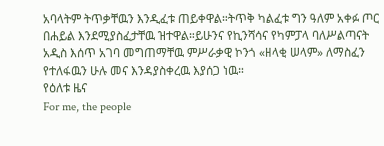አባላትም ትጥቃቸዉን እንዲፈቱ ጠይቀዋል።ትጥቅ ካልፈቱ ግን ዓለም አቀፉ ጦር በሐይል እንደሚያስፈታቸዉ ዝተዋል።ይሁንና የኪንሻሳና የካምፓላ ባለሥልጣናት አዲስ እሰጥ አገባ መግጠማቸዉ ምሥራቃዊ ኮንጎ «ዘላቂ ሠላም» ለማስፈን የተለፋዉን ሁሉ መና እንዳያስቀረዉ እያሰጋ ነዉ።
የዕለቱ ዜና
For me, the people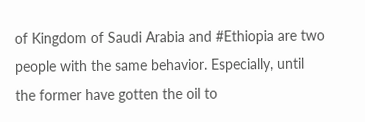of Kingdom of Saudi Arabia and #Ethiopia are two people with the same behavior. Especially, until the former have gotten the oil to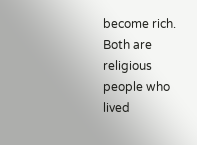become rich. Both are religious people who lived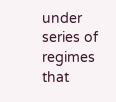under series of regimes that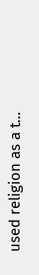used religion as a t…